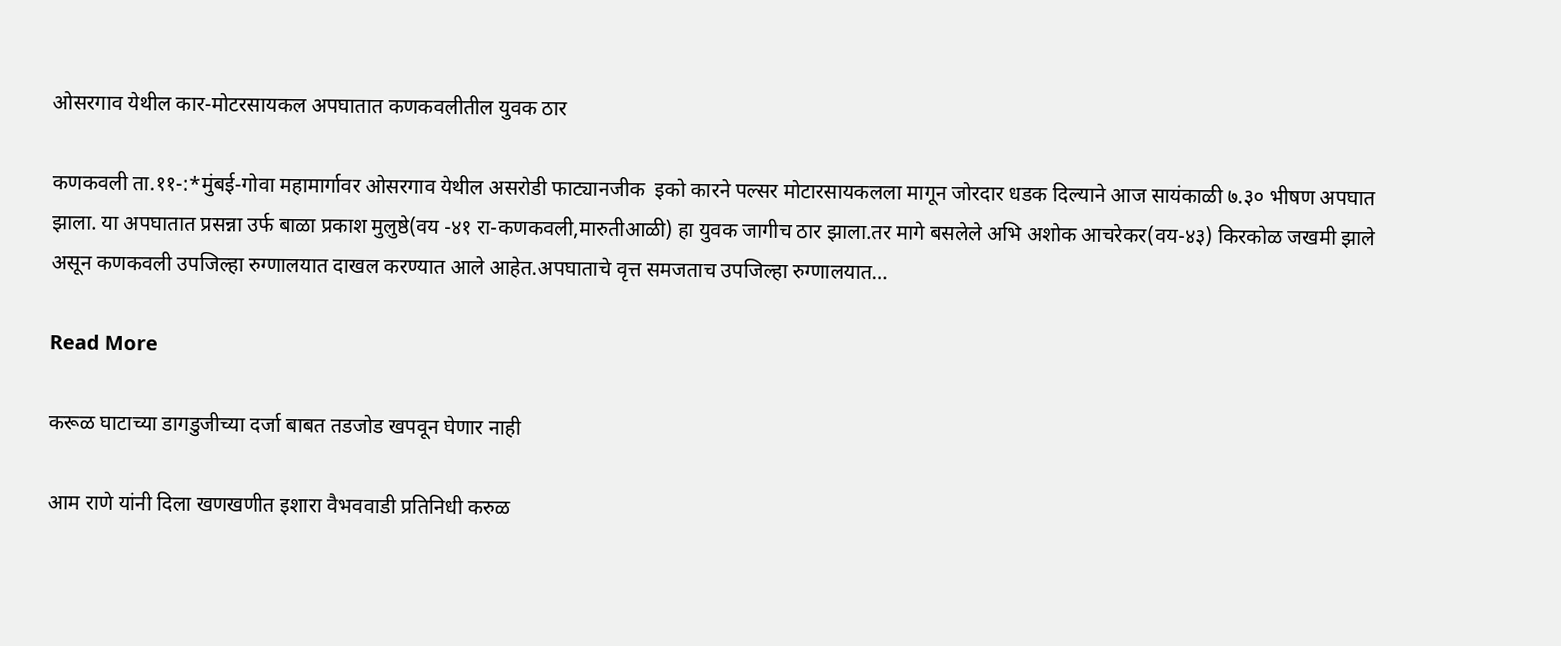ओसरगाव येथील कार-मोटरसायकल अपघातात कणकवलीतील युवक ठार

कणकवली ता.११-:*मुंबई-गोवा महामार्गावर ओसरगाव येथील असरोडी फाट्यानजीक  इको कारने पल्सर मोटारसायकलला मागून जोरदार धडक दिल्याने आज सायंकाळी ७.३० भीषण अपघात झाला. या अपघातात प्रसन्ना उर्फ बाळा प्रकाश मुलुष्ठे(वय -४१ रा-कणकवली,मारुतीआळी) हा युवक जागीच ठार झाला.तर मागे बसलेले अभि अशोक आचरेकर(वय-४३) किरकोळ जखमी झाले असून कणकवली उपजिल्हा रुग्णालयात दाखल करण्यात आले आहेत.अपघाताचे वृत्त समजताच उपजिल्हा रुग्णालयात…

Read More

करूळ घाटाच्या डागडुजीच्या दर्जा बाबत तडजोड खपवून घेणार नाही

आम राणे यांनी दिला खणखणीत इशारा वैभववाडी प्रतिनिधी करुळ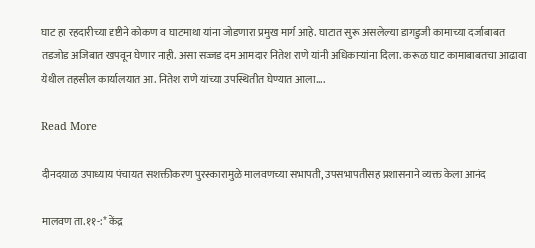घाट हा रहदारीच्या दृष्टीने कोकण व घाटमाथा यांना जोडणारा प्रमुख मार्ग आहे. घाटात सुरू असलेल्या डागडुजी कामाच्या दर्जाबाबत तडजोड अजिबात खपवून घेणार नाही. असा सज्जड दम आमदार नितेश राणे यांनी अधिकाऱ्यांना दिला. करूळ घाट कामाबाबतचा आढावा येथील तहसील कार्यालयात आ. नितेश राणे यांच्या उपस्थितीत घेण्यात आला….

Read More

दीनदयाळ उपाध्याय पंचायत सशक्तीकरण पुरस्कारामुळे मालवणच्या सभापती, उपसभापतीसह प्रशासनाने व्यक्त केला आनंद

मालवण ता.११-:* केंद्र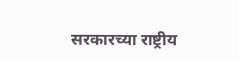सरकारच्या राष्ट्रीय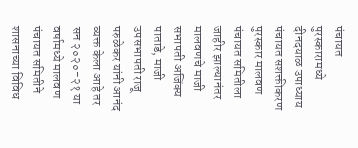पंचायत पुरस्कारामध्ये दीनदयाळ उपाध्याय पंचायत सशक्तीकरण पुरस्कार मालवण पंचायत समितीला जाहीर झाल्यानंतर मालवणचे माजी सभापती अजिंक्य पाताडे, माजी उपसभापती राजू परुळेकर यांनी आनंद व्यक्त केला आहे तर सन २०२०-२१ या वर्षामध्ये मालवण पंचायत समितीने शासनाच्या विविध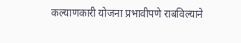कल्याणकारी योजना प्रभावीपणे राबविल्याने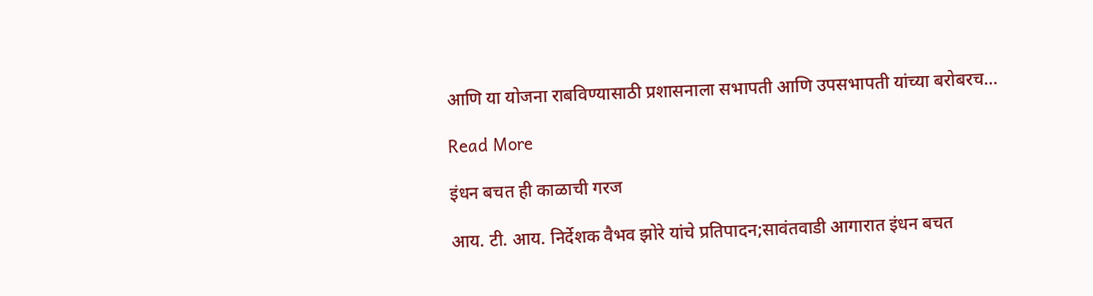आणि या योजना राबविण्यासाठी प्रशासनाला सभापती आणि उपसभापती यांच्या बरोबरच…

Read More

इंधन बचत ही काळाची गरज

आय. टी. आय. निर्देशक वैभव झोरे यांचे प्रतिपादन;सावंतवाडी आगारात इंधन बचत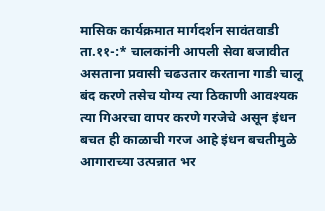मासिक कार्यक्रमात मार्गदर्शन सावंतवाडी ता.११-:* चालकांनी आपली सेवा बजावीत असताना प्रवासी चढउतार करताना गाडी चालू बंद करणे तसेच योग्य त्या ठिकाणी आवश्यक त्या गिअरचा वापर करणे गरजेचे असून इंधन बचत ही काळाची गरज आहे इंधन बचतीमुळे आगाराच्या उत्पन्नात भर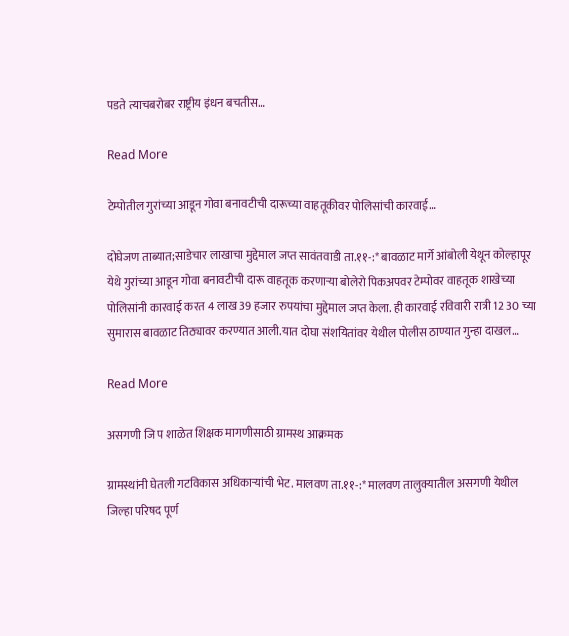पडते त्याचबरोबर राष्ट्रीय इंधन बचतीस…

Read More

टेम्पोतील गुरांच्या आडून गोवा बनावटीची दारूच्या वाहतूकीवर पोलिसांची कारवाई…

दोघेजण ताब्यात;साडेचार लाखाचा मुद्देमाल जप्त सावंतवाडी ता.११-:* बावळाट मार्गे आंबोली येथून कोल्हापूर येथे गुरांच्या आडून गोवा बनावटीची दारू वाहतूक करणाऱ्या बोलेरो पिकअपवर टेम्पोवर वाहतूक शाखेच्या पोलिसांनी कारवाई करत 4 लाख 39 हजार रुपयांचा मुद्देमाल जप्त केला. ही कारवाई रविवारी रात्री 12 30 च्या सुमारास बावळाट तिठ्यावर करण्यात आली.यात दोघा संशयितांवर येथील पोलीस ठाण्यात गुन्हा दाखल…

Read More

असगणी जि प शाळेत शिक्षक मागणीसाठी ग्रामस्थ आक्रमक

ग्रामस्थांनी घेतली गटविकास अधिकाऱ्यांची भेट. मालवण ता.११-:* मालवण तालुक्यातील असगणी येथील जिल्हा परिषद पूर्ण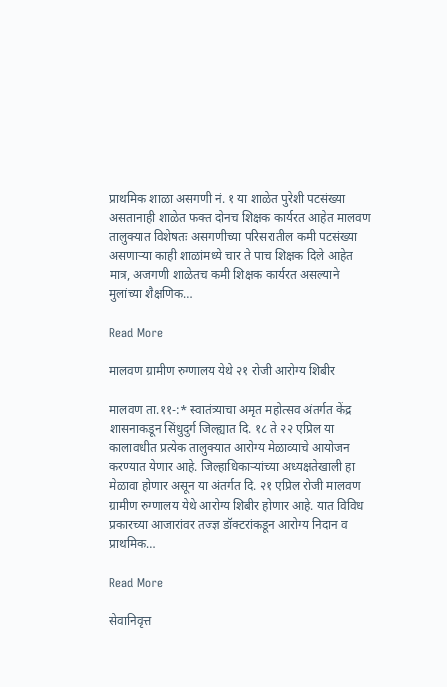प्राथमिक शाळा असगणी नं. १ या शाळेत पुरेशी पटसंख्या असतानाही शाळेत फक्त दोनच शिक्षक कार्यरत आहेत मालवण तालुक्यात विशेषतः असगणीच्या परिसरातील कमी पटसंख्या असणाऱ्या काही शाळांमध्ये चार ते पाच शिक्षक दिले आहेत मात्र, अजगणी शाळेतच कमी शिक्षक कार्यरत असल्याने मुलांच्या शैक्षणिक…

Read More

मालवण ग्रामीण रुग्णालय येथे २१ रोजी आरोग्य शिबीर

मालवण ता.११-:* स्वातंत्र्याचा अमृत महोत्सव अंतर्गत केंद्र शासनाकडून सिंधुदुर्ग जिल्ह्यात दि. १८ ते २२ एप्रिल या कालावधीत प्रत्येक तालुक्यात आरोग्य मेळाव्याचे आयोजन करण्यात येणार आहे. जिल्हाधिकाऱ्यांच्या अध्यक्षतेखाली हा मेळावा होणार असून या अंतर्गत दि. २१ एप्रिल रोजी मालवण ग्रामीण रुग्णालय येथे आरोग्य शिबीर होणार आहे. यात विविध प्रकारच्या आजारांवर तज्ज्ञ डॉक्टरांकडून आरोग्य निदान व प्राथमिक…

Read More

सेवानिवृत्त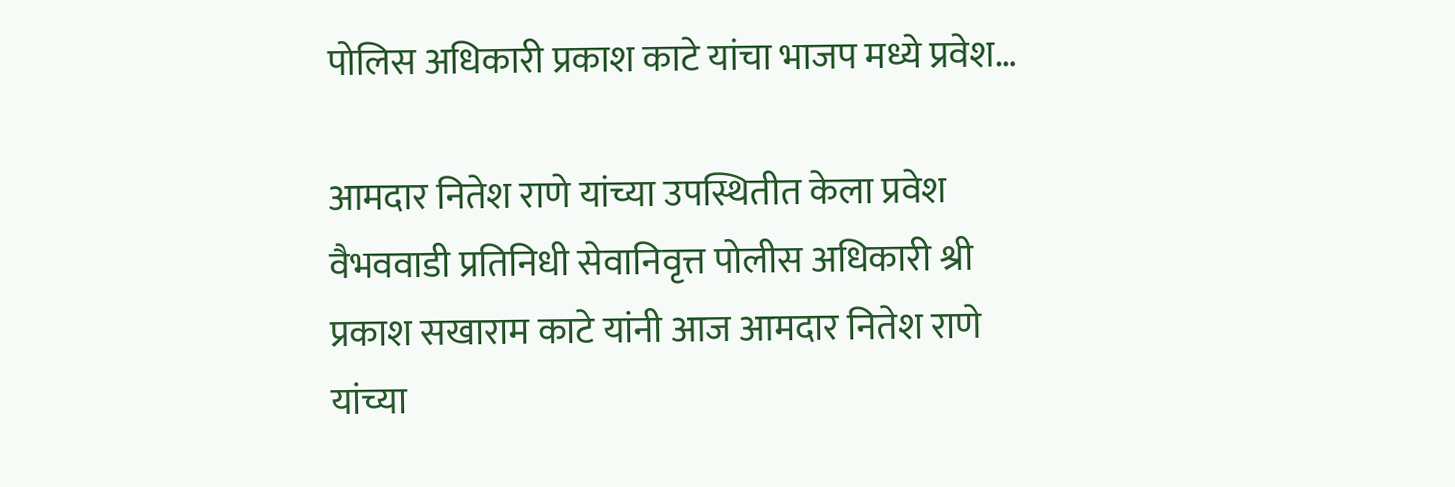पोलिस अधिकारी प्रकाश काटे यांचा भाजप मध्ये प्रवेश…

आमदार नितेश राणे यांच्या उपस्थितीत केला प्रवेश वैभववाडी प्रतिनिधी सेवानिवृत्त पोलीस अधिकारी श्री प्रकाश सखाराम काटे यांनी आज आमदार नितेश राणे यांच्या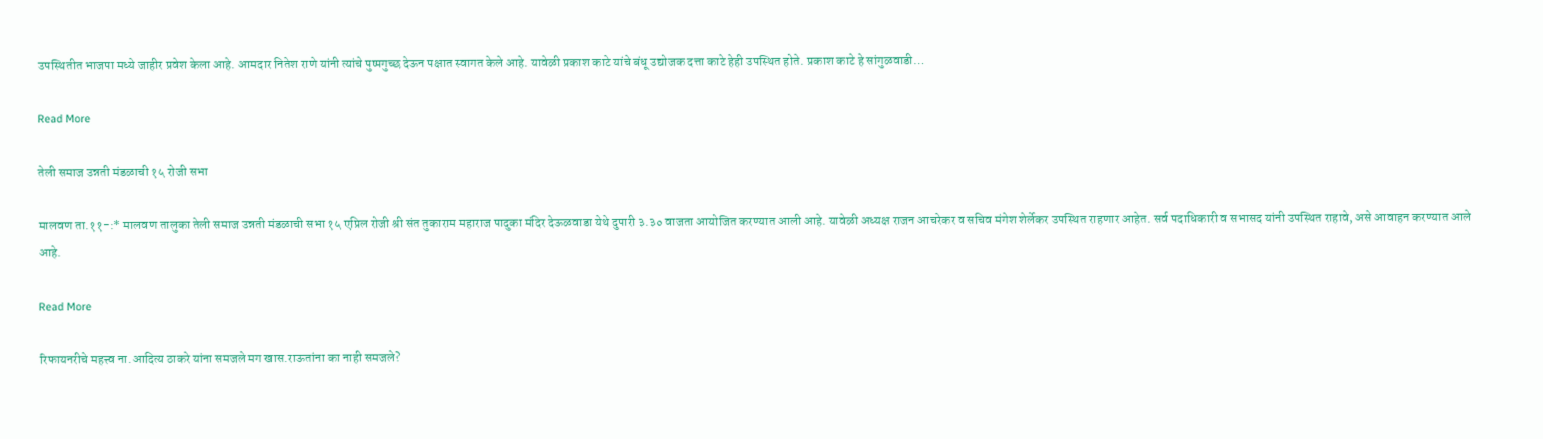उपस्थितीत भाजपा मध्ये जाहीर प्रवेश केला आहे. आमदार नितेश राणे यांनी त्यांचे पुष्पगुच्छ देऊन पक्षात स्वागत केले आहे. यावेळी प्रकाश काटे यांचे बंधू उद्योजक दत्ता काटे हेही उपस्थित होते. प्रकाश काटे हे सांगुळवाडी…

Read More

तेली समाज उन्नती मंडळाची १५ रोजी सभा

मालवण ता.११-:* मालवण तालुका तेली समाज उन्नती मंडळाची सभा १५ एप्रिल रोजी श्री संत तुकाराम महाराज पादुका मंदिर देऊळवाडा येथे दुपारी ३.३० वाजता आयोजित करण्यात आली आहे. यावेळी अध्यक्ष राजन आचरेकर व सचिव मंगेश शेर्लेकर उपस्थित राहणार आहेत. सर्व पदाधिकारी व सभासद यांनी उपस्थित राहावे, असे आवाहन करण्यात आले आहे.

Read More

रिफायनरीचे महत्त्व ना.आदित्य ठाकरे यांना समजले मग खास.राऊतांना का नाही समजले?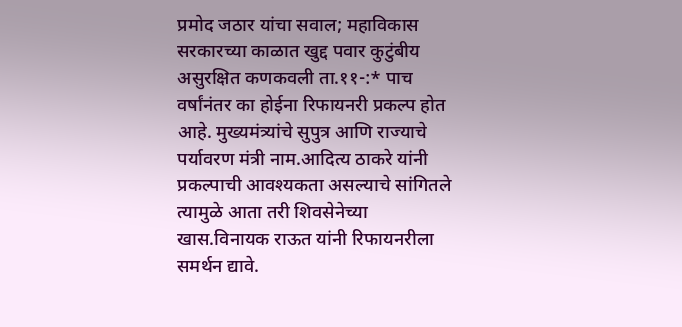प्रमोद जठार यांचा सवाल; महाविकास सरकारच्या काळात खुद्द पवार कुटुंबीय असुरक्षित कणकवली ता.११-:* पाच वर्षांनंतर का होईना रिफायनरी प्रकल्प होत आहे. मुख्यमंत्र्यांचे सुपुत्र आणि राज्याचे पर्यावरण मंत्री नाम.आदित्य ठाकरे यांनी प्रकल्पाची आवश्यकता असल्याचे सांगितले त्यामुळे आता तरी शिवसेनेच्या खास.विनायक राऊत यांनी रिफायनरीला समर्थन द्यावे.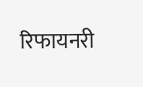रिफायनरी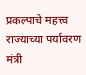प्रकल्पाचे महत्त्व राज्याच्या पर्यावरण मंत्री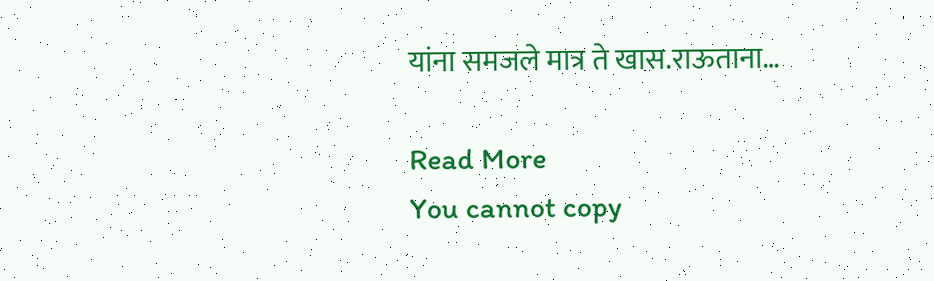यांना समजले मात्र ते खास.राऊताना…

Read More
You cannot copy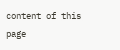content of this page